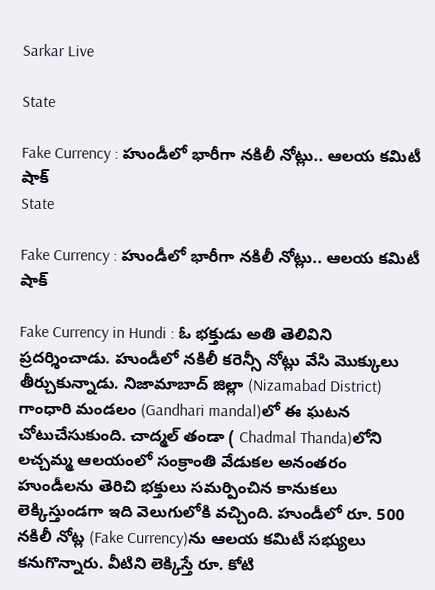Sarkar Live

State

Fake Currency : హుండీలో భారీగా న‌కిలీ నోట్లు.. ఆల‌య క‌మిటీ షాక్‌
State

Fake Currency : హుండీలో భారీగా న‌కిలీ నోట్లు.. ఆల‌య క‌మిటీ షాక్‌

Fake Currency in Hundi : ఓ భ‌క్తుడు అతి తెలివిని ప్ర‌ద‌ర్శించాడు. హుండీలో న‌కిలీ కరెన్సీ నోట్లు వేసి మొక్కులు తీర్చుకున్నాడు. నిజామాబాద్ జిల్లా (Nizamabad District) గాంధారి మండ‌లం (Gandhari mandal)లో ఈ ఘ‌టన చోటుచేసుకుంది. చాద్మ‌ల్ తండా ( Chadmal Thanda)లోని ల‌చ్చ‌మ్మ ఆల‌యంలో సంక్రాంతి వేడుక‌ల అనంత‌రం హుండీల‌ను తెరిచి భ‌క్తులు స‌మ‌ర్పించిన కానుక‌లు లెక్కిస్తుండ‌గా ఇది వెలుగులోకి వ‌చ్చింది. హుండీలో రూ. 500 న‌కిలీ నోట్ల (Fake Currency)ను ఆల‌య క‌మిటీ స‌భ్యులు క‌నుగొన్నారు. వీటిని లెక్కిస్తే రూ. కోటి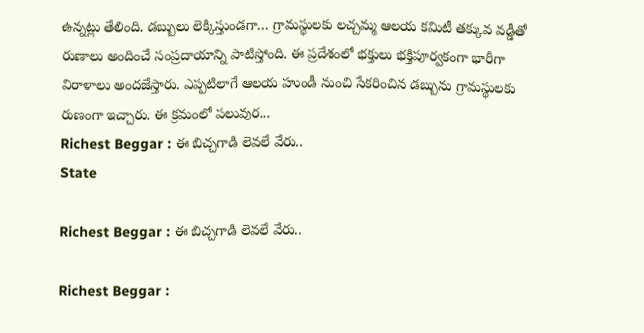ఉన్న‌ట్లు తేలింది. డ‌బ్బులు లెక్కిస్తుండ‌గా… గ్రామస్థులకు ల‌చ్చ‌మ్మ ఆలయ కమిటీ తక్కువ వడ్డీతో రుణాలు అందించే సంప్రదాయాన్ని పాటిస్తోంది. ఈ ప్రదేశంలో భక్తులు భక్తిపూర్వకంగా భారీగా విరాళాలు అందజేస్తారు. ఎప్ప‌టిలాగే ఆలయ హుండీ నుంచి సేకరించిన డబ్బును గ్రామస్థుల‌కు రుణంగా ఇచ్చారు. ఈ క్ర‌మంలో ప‌లువుర...
Richest Beggar : ఈ బిచ్చగాడి లెవలే వేరు..
State

Richest Beggar : ఈ బిచ్చగాడి లెవలే వేరు..

Richest Beggar :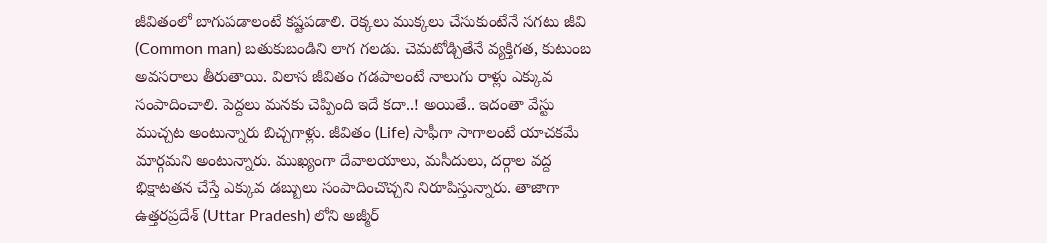జీవితంలో బాగుప‌డాలంటే క‌ష్ట‌ప‌డాలి. రెక్క‌లు ముక్క‌లు చేసుకుంటేనే స‌గ‌టు జీవి (Common man) బ‌తుకుబండిని లాగ గ‌ల‌డు. చెమ‌టోడ్చితేనే వ్య‌క్తిగ‌త‌, కుటుంబ అవ‌స‌రాలు తీరుతాయి. విలాస జీవితం గ‌డ‌పాలంటే నాలుగు రాళ్లు ఎక్కువ సంపాదించాలి. పెద్ద‌లు మ‌న‌కు చెప్పింది ఇదే క‌దా..! అయితే.. ఇదంతా వేస్టు ముచ్చ‌ట అంటున్నారు బిచ్చ‌గాళ్లు. జీవితం (Life) సాఫీగా సాగాలంటే యాచ‌కమే మార్గ‌మ‌ని అంటున్నారు. ముఖ్యంగా దేవాల‌యాలు, మ‌సీదులు, ద‌ర్గాల వ‌ద్ద భిక్షాట‌త‌న చేస్తే ఎక్కువ డ‌బ్బులు సంపాదించొచ్చ‌ని నిరూపిస్తున్నారు. తాజాగా ఉత్త‌ర‌ప్ర‌దేశ్ (Uttar Pradesh) లోని అజ్మీర్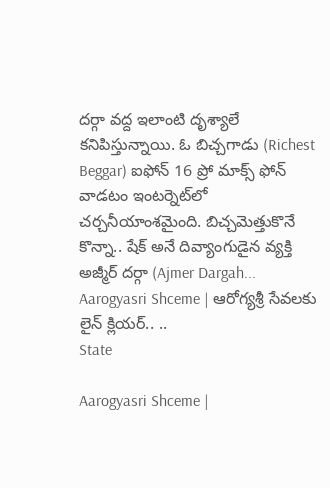ద‌ర్గా వ‌ద్ద ఇలాంటి దృశ్యాలే క‌నిపిస్తున్నాయి. ఓ బిచ్చ‌గాడు (Richest Beggar) ఐఫోన్ 16 ప్రో మాక్స్ ఫోన్ వాడ‌టం ఇంటర్నెట్‌లో చ‌ర్చ‌నీయాంశ‌మైంది. బిచ్చ‌మెత్తుకొనే కొన్నా.. షేక్ అనే దివ్యాంగుడైన వ్య‌క్తి అజ్మీర్ ద‌ర్గా (Ajmer Dargah...
Aarogyasri Shceme | ఆరోగ్యశ్రీ సేవలకు లైన్ క్లియర్.. ..
State

Aarogyasri Shceme |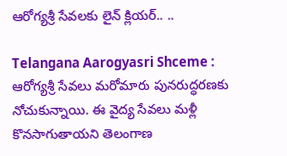ఆరోగ్యశ్రీ సేవలకు లైన్ క్లియర్.. ..

Telangana Aarogyasri Shceme : ఆరోగ్యశ్రీ సేవలు మరోమారు పునరుద్ధరణకు నోచుకున్నాయి. ఈ వైద్య సేవలు మ‌ళ్లీ కొన‌సాగుతాయ‌ని తెలంగాణ‌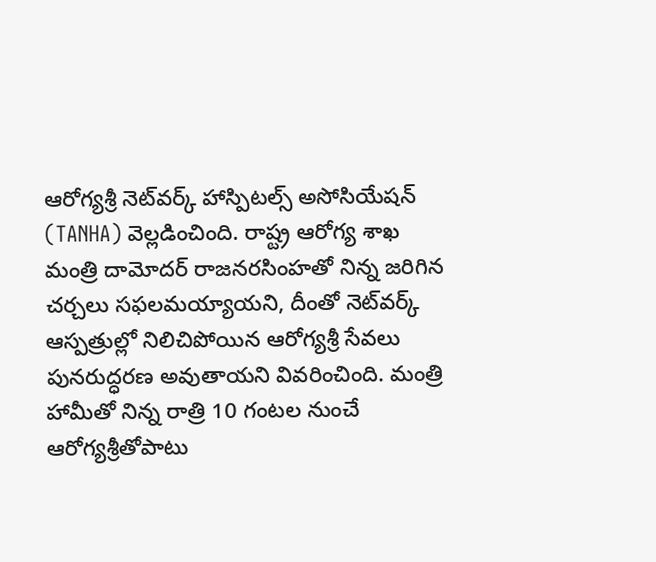ఆరోగ్యశ్రీ నెట్‌వర్క్ హాస్పిటల్స్ అసోసియేషన్ (TANHA) వెల్ల‌డించింది. రాష్ట్ర ఆరోగ్య శాఖ మంత్రి దామోదర్ రాజ‌నరసింహతో నిన్న జ‌రిగిన చ‌ర్చ‌లు స‌ఫ‌ల‌మయ్యాయ‌ని, దీంతో నెట్‌వ‌ర్క్ ఆస్ప‌త్రుల్లో నిలిచిపోయిన ఆరోగ్య‌శ్రీ సేవ‌లు పున‌రుద్ధ‌ర‌ణ అవుతాయ‌ని వివ‌రించింది. మంత్రి హామీతో నిన్న‌ రాత్రి 10 గంటల నుంచే ఆరోగ్యశ్రీతోపాటు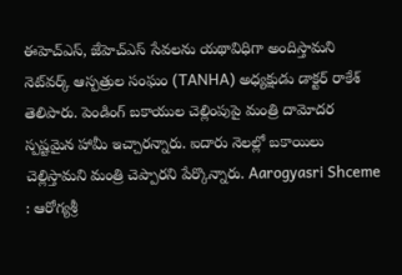ఈహెచ్ఎస్, జేహెచ్‌ఎస్ సేవ‌ల‌ను యథావిధిగా అందిస్తామని నెట్‌వర్క్‌ ఆస్పత్రుల సంఘం (TANHA) అధ్యక్షుడు డాక్టర్‌ రాకేశ్‌ తెలిపారు. పెండింగ్‌ బకాయుల చెల్లింపుపై మంత్రి దామోదర స్పష్టమైన హామీ ఇచ్చారన్నారు. ఐదారు నెల‌ల్లో బకాయిలు చెల్లిస్తామని మంత్రి చెప్పారని పేర్కొన్నారు. Aarogyasri Shceme : ఆరోగ్యశ్రీ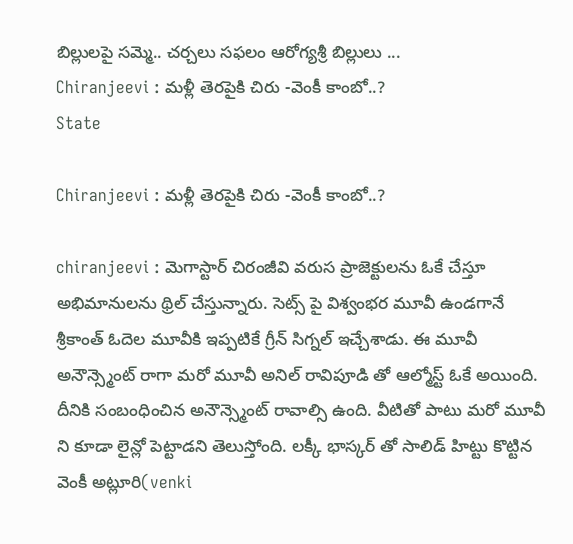బిల్లులపై స‌మ్మె.. చ‌ర్చ‌లు స‌ఫ‌లం ఆరోగ్యశ్రీ బిల్లులు ...
Chiranjeevi : మళ్లీ తెరపైకి చిరు -వెంకీ కాంబో..?
State

Chiranjeevi : మళ్లీ తెరపైకి చిరు -వెంకీ కాంబో..?

chiranjeevi : మెగాస్టార్ చిరంజీవి వరుస ప్రాజెక్టులను ఓకే చేస్తూ అభిమానులను థ్రిల్ చేస్తున్నారు. సెట్స్ పై విశ్వంభర మూవీ ఉండగానే శ్రీకాంత్ ఓదెల మూవీకి ఇప్పటికే గ్రీన్ సిగ్నల్ ఇచ్చేశాడు. ఈ మూవీ అనౌన్స్మెంట్ రాగా మరో మూవీ అనిల్ రావిపూడి తో ఆల్మోస్ట్ ఓకే అయింది. దీనికి సంబంధించిన అనౌన్స్మెంట్ రావాల్సి ఉంది. వీటితో పాటు మరో మూవీ ని కూడా లైన్లో పెట్టాడని తెలుస్తోంది. లక్కీ భాస్కర్ తో సాలిడ్ హిట్టు కొట్టిన వెంకీ అట్లూరి(venki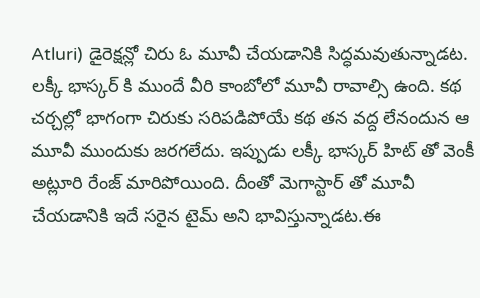Atluri) డైరెక్షన్లో చిరు ఓ మూవీ చేయడానికి సిద్ధమవుతున్నాడట. లక్కీ భాస్కర్ కి ముందే వీరి కాంబోలో మూవీ రావాల్సి ఉంది. కథ చర్చల్లో భాగంగా చిరుకు సరిపడిపోయే కథ తన వద్ద లేనందున ఆ మూవీ ముందుకు జరగలేదు. ఇప్పుడు లక్కీ భాస్కర్ హిట్ తో వెంకీ అట్లూరి రేంజ్ మారిపోయింది. దీంతో మెగాస్టార్ తో మూవీ చేయడానికి ఇదే సరైన టైమ్ అని భావిస్తున్నాడట.ఈ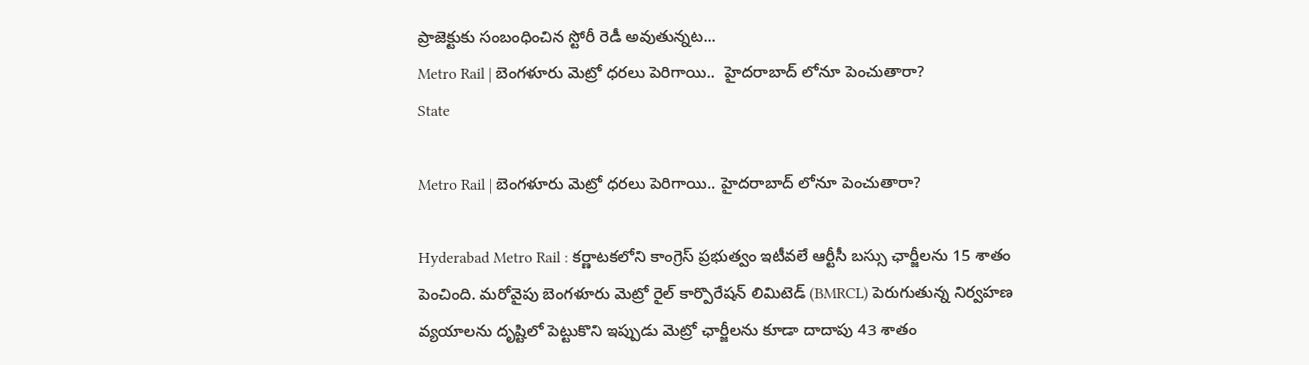ప్రాజెక్టుకు సంబంధించిన స్టోరీ రెడీ అవుతున్నట...
Metro Rail | బెంగళూరు మెట్రో ధరలు పెరిగాయి..  హైదరాబాద్ లోనూ పెంచుతారా?
State

Metro Rail | బెంగళూరు మెట్రో ధరలు పెరిగాయి.. హైదరాబాద్ లోనూ పెంచుతారా?

Hyderabad Metro Rail : కర్ణాటకలోని కాంగ్రెస్ ప్రభుత్వం ఇటీవ‌లే ఆర్టీసీ బస్సు ఛార్జీలను 15 శాతం పెంచింది. మ‌రోవైపు బెంగళూరు మెట్రో రైల్ కార్పొరేషన్ లిమిటెడ్ (BMRCL) పెరుగుతున్న నిర్వహణ వ్యయాలను దృష్టిలో పెట్టుకొని ఇప్పుడు మెట్రో ఛార్జీలను కూడా దాదాపు 43 శాతం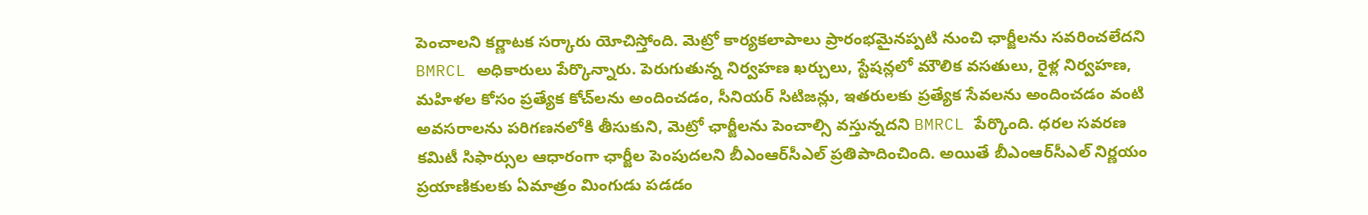పెంచాలని క‌ర్ణాట‌క స‌ర్కారు యోచిస్తోంది. మెట్రో కార్యకలాపాలు ప్రారంభమైనప్పటి నుంచి ఛార్జీలను సవరించలేదని BMRCL అధికారులు పేర్కొన్నారు. పెరుగుతున్న నిర్వహణ ఖర్చులు, స్టేషన్లలో మౌలిక వ‌సతులు, రైళ్ల నిర్వహణ, మహిళల కోసం ప్రత్యేక కోచ్‌లను అందించడం, సీనియర్ సిటిజన్లు, ఇతరులకు ప్రత్యేక సేవలను అందించడం వంటి అవసరాలను పరిగణనలోకి తీసుకుని, మెట్రో ఛార్జీలను పెంచాల్సి వ‌స్తున్న‌ద‌ని BMRCL పేర్కొంది. ధ‌ర‌ల స‌వ‌ర‌ణ కమిటీ సిఫార్సుల ఆధారంగా ఛార్జీల పెంపుదలని బీఎంఆర్‌సీఎల్ ప్రతిపాదించింది. అయితే బీఎంఆర్‌సీఎల్ నిర్ణయం ప్రయాణికులకు ఏమాత్రం మింగుడు పడడం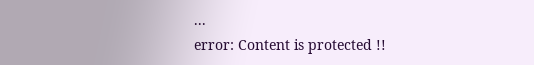...
error: Content is protected !!